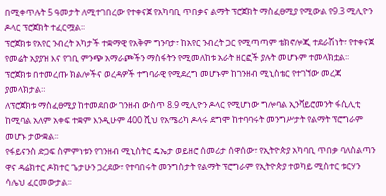በሚቀጥሉት 5 ዓመታት ለሚተገበረው የተቀናጀ የአካባቢ ጥበቃና ልማት ፕሮጀክት ማስፈፀሚያ የሚውል የ9.3 ሚሊዮን ዶላር ፕሮጀክት ተፈርሟል፡፡
ፕሮጀክቱ የአየር ንብረት አካታች ተቋማዊ የአቅም ግንባታ፣ ከአየር ንብረት ጋር የሚጣጣም ቴክኖሎጂ ተደራሽነት፣ የተቀናጀ የመሬት አያያዝ እና የገቢ ምንጭ አማራጮችን ማስፋትን የሚመለከቱ አራት ዘርፎች ያሉት መሆኑም ተመላክቷል፡፡
ፕሮጀክቱ በተመረጡ ክልሎችና ወረዳዎች ተግባራዊ የሚደረግ መሆኑም ከገንዘብ ሚኒስቴር የተገኘው መረጃ ያመላክታል።
ለፕሮጀክቱ ማስፈፀሚያ ከተመደበው ገንዘብ ውስጥ 8.9 ሚሊዮን ዶላር የሚሆነው ግሎባል ኢንቫይሮመንት ፋሲሊቲ ከሚባል አለም አቀፍ ተቋም እንዲሁም 400 ሺህ የአሜሪካ ዶላሩ ደግሞ ከተባባሩት መንግሥታት የልማት ፕሮግራም መሆኑ ታውቋል፡፡
የፋይናንስ ድጋፍ ስምምነቱን የገንዘብ ሚኒስትር ዴኤታ ወይዘሮ ሰመሪታ ሰዋሰው፣ የኢትዮጵያ አካባቢ ጥበቃ ባለስልጣን ዋና ዳሬክተር ዶክተር ጌታሁን ጋረደው፣ የተባበሩት መንግስታት የልማት ፕሮግራም የኢትዮጵያ ተወካይ ሚስተር ቱርሃን ሳሌህ ፈርመውታል፡፡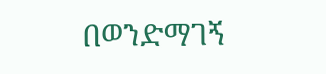በወንድማገኝ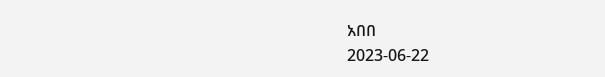አበበ
2023-06-22